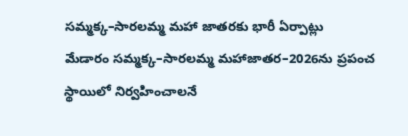సమ్మక్క–సారలమ్మ మహా జాతరకు భారీ ఏర్పాట్లు
మేడారం సమ్మక్క–సారలమ్మ మహాజాతర–2026ను ప్రపంచ స్థాయిలో నిర్వహించాలనే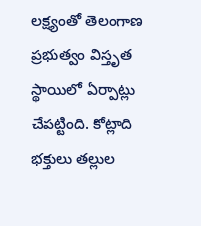లక్ష్యంతో తెలంగాణ ప్రభుత్వం విస్తృత స్థాయిలో ఏర్పాట్లు చేపట్టింది. కోట్లాది భక్తులు తల్లుల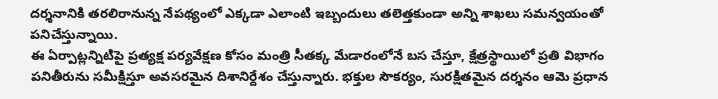దర్శనానికి తరలిరానున్న నేపథ్యంలో ఎక్కడా ఎలాంటి ఇబ్బందులు తలెత్తకుండా అన్ని శాఖలు సమన్వయంతో పనిచేస్తున్నాయి.
ఈ ఏర్పాట్లన్నిటిపై ప్రత్యక్ష పర్యవేక్షణ కోసం మంత్రి సీతక్క మేడారంలోనే బస చేస్తూ, క్షేత్రస్థాయిలో ప్రతి విభాగం పనితీరును సమీక్షిస్తూ అవసరమైన దిశానిర్దేశం చేస్తున్నారు. భక్తుల సౌకర్యం, సురక్షితమైన దర్శనం ఆమె ప్రధాన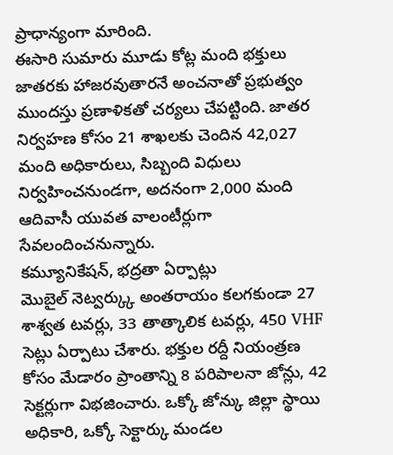ప్రాధాన్యంగా మారింది.
ఈసారి సుమారు మూడు కోట్ల మంది భక్తులు జాతరకు హాజరవుతారనే అంచనాతో ప్రభుత్వం ముందస్తు ప్రణాళికతో చర్యలు చేపట్టింది. జాతర నిర్వహణ కోసం 21 శాఖలకు చెందిన 42,027 మంది అధికారులు, సిబ్బంది విధులు నిర్వహించనుండగా, అదనంగా 2,000 మంది ఆదివాసీ యువత వాలంటీర్లుగా సేవలందించనున్నారు.
కమ్యూనికేషన్, భద్రతా ఏర్పాట్లు
మొబైల్ నెట్వర్క్కు అంతరాయం కలగకుండా 27 శాశ్వత టవర్లు, 33 తాత్కాలిక టవర్లు, 450 VHF సెట్లు ఏర్పాటు చేశారు. భక్తుల రద్దీ నియంత్రణ కోసం మేడారం ప్రాంతాన్ని 8 పరిపాలనా జోన్లు, 42 సెక్టర్లుగా విభజించారు. ఒక్కో జోన్కు జిల్లా స్థాయి అధికారి, ఒక్కో సెక్టార్కు మండల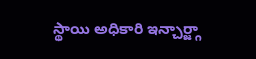స్థాయి అధికారి ఇన్చార్జ్గా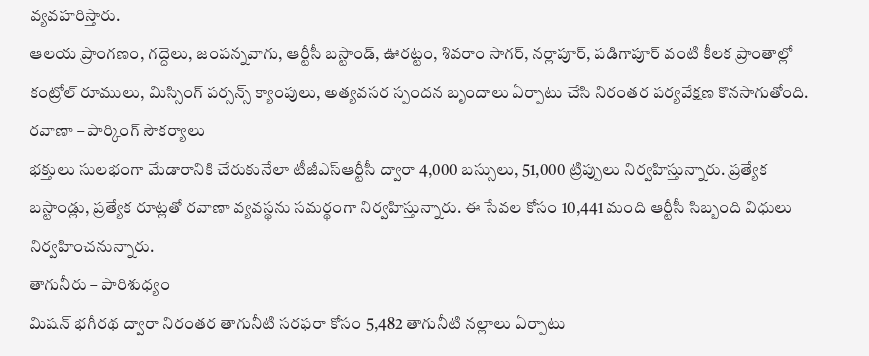వ్యవహరిస్తారు.
ఆలయ ప్రాంగణం, గద్దెలు, జంపన్నవాగు, ఆర్టీసీ బస్టాండ్, ఊరట్టం, శివరాం సాగర్, నర్లాపూర్, పడిగాపూర్ వంటి కీలక ప్రాంతాల్లో కంట్రోల్ రూములు, మిస్సింగ్ పర్సన్స్ క్యాంపులు, అత్యవసర స్పందన బృందాలు ఏర్పాటు చేసి నిరంతర పర్యవేక్షణ కొనసాగుతోంది.
రవాణా – పార్కింగ్ సౌకర్యాలు
భక్తులు సులభంగా మేడారానికి చేరుకునేలా టీజీఎస్ఆర్టీసీ ద్వారా 4,000 బస్సులు, 51,000 ట్రిప్పులు నిర్వహిస్తున్నారు. ప్రత్యేక బస్టాండ్లు, ప్రత్యేక రూట్లతో రవాణా వ్యవస్థను సమర్థంగా నిర్వహిస్తున్నారు. ఈ సేవల కోసం 10,441 మంది ఆర్టీసీ సిబ్బంది విధులు నిర్వహించనున్నారు.
తాగునీరు – పారిశుధ్యం
మిషన్ భగీరథ ద్వారా నిరంతర తాగునీటి సరఫరా కోసం 5,482 తాగునీటి నల్లాలు ఏర్పాటు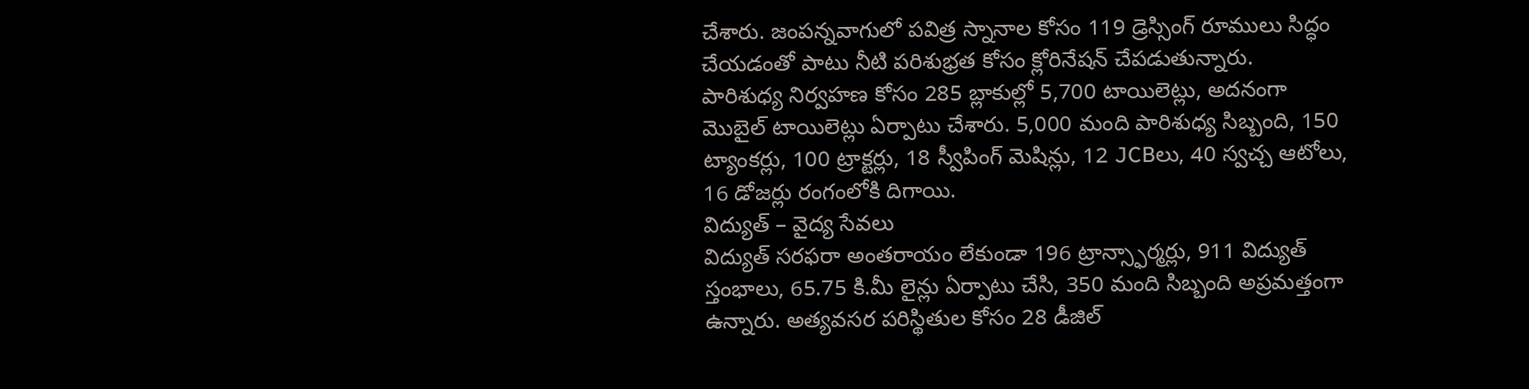చేశారు. జంపన్నవాగులో పవిత్ర స్నానాల కోసం 119 డ్రెస్సింగ్ రూములు సిద్ధం చేయడంతో పాటు నీటి పరిశుభ్రత కోసం క్లోరినేషన్ చేపడుతున్నారు.
పారిశుధ్య నిర్వహణ కోసం 285 బ్లాకుల్లో 5,700 టాయిలెట్లు, అదనంగా మొబైల్ టాయిలెట్లు ఏర్పాటు చేశారు. 5,000 మంది పారిశుధ్య సిబ్బంది, 150 ట్యాంకర్లు, 100 ట్రాక్టర్లు, 18 స్వీపింగ్ మెషిన్లు, 12 JCBలు, 40 స్వచ్చ ఆటోలు, 16 డోజర్లు రంగంలోకి దిగాయి.
విద్యుత్ – వైద్య సేవలు
విద్యుత్ సరఫరా అంతరాయం లేకుండా 196 ట్రాన్స్ఫార్మర్లు, 911 విద్యుత్ స్తంభాలు, 65.75 కి.మీ లైన్లు ఏర్పాటు చేసి, 350 మంది సిబ్బంది అప్రమత్తంగా ఉన్నారు. అత్యవసర పరిస్థితుల కోసం 28 డీజిల్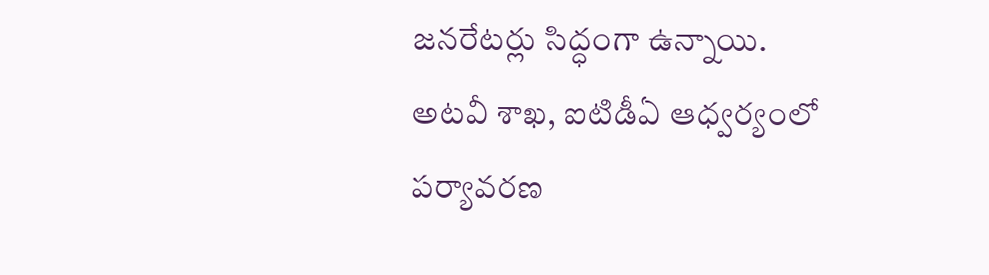జనరేటర్లు సిద్ధంగా ఉన్నాయి.
అటవీ శాఖ, ఐటిడీఏ ఆధ్వర్యంలో పర్యావరణ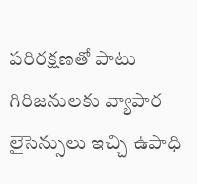పరిరక్షణతో పాటు గిరిజనులకు వ్యాపార లైసెన్సులు ఇచ్చి ఉపాధి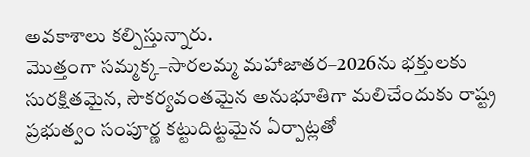అవకాశాలు కల్పిస్తున్నారు.
మొత్తంగా సమ్మక్క–సారలమ్మ మహాజాతర–2026ను భక్తులకు సురక్షితమైన, సౌకర్యవంతమైన అనుభూతిగా మలిచేందుకు రాష్ట్ర ప్రభుత్వం సంపూర్ణ కట్టుదిట్టమైన ఏర్పాట్లతో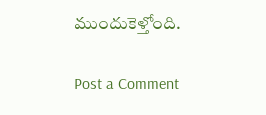ముందుకెళ్తోంది.

Post a Comment